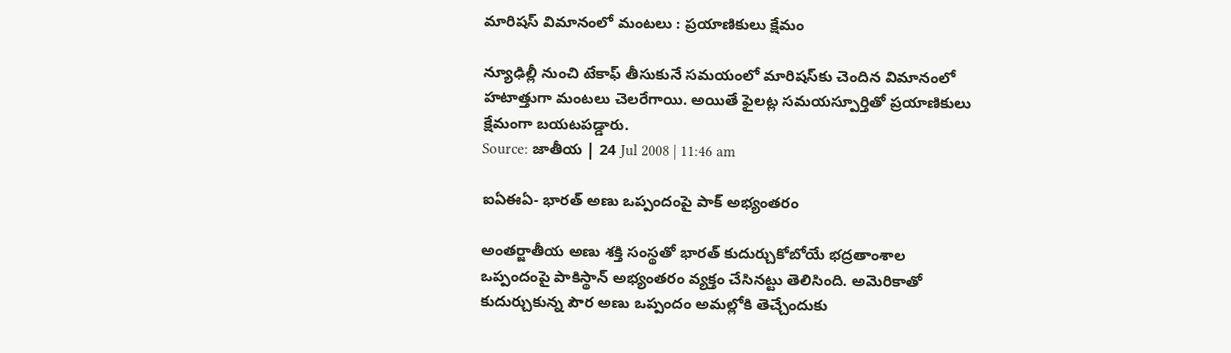మారిషస్ విమానంలో మంటలు : ప్రయాణికులు క్షేమం

న్యూఢిల్లీ నుంచి టేకాఫ్ తీసుకునే సమయంలో మారిషస్‌కు చెందిన విమానంలో హటాత్తుగా మంటలు చెలరేగాయి. అయితే ఫైలట్ల సమయస్పూర్తితో ప్రయాణికులు క్షేమంగా బయటపడ్డారు.
Source: జాతీయ | 24 Jul 2008 | 11:46 am

ఐఏఈఏ- భారత్ అణు ఒప్పందంపై పాక్ అభ్యంతరం

అంతర్జాతీయ అణు శక్తి సంస్థతో భారత్ కుదుర్చుకోబోయే భద్రతాంశాల ఒప్పందంపై పాకిస్థాన్ అభ్యంతరం వ్యక్తం చేసినట్టు తెలిసింది. అమెరికాతో కుదుర్చుకున్న పౌర అణు ఒప్పందం అమల్లోకి తెచ్చేందుకు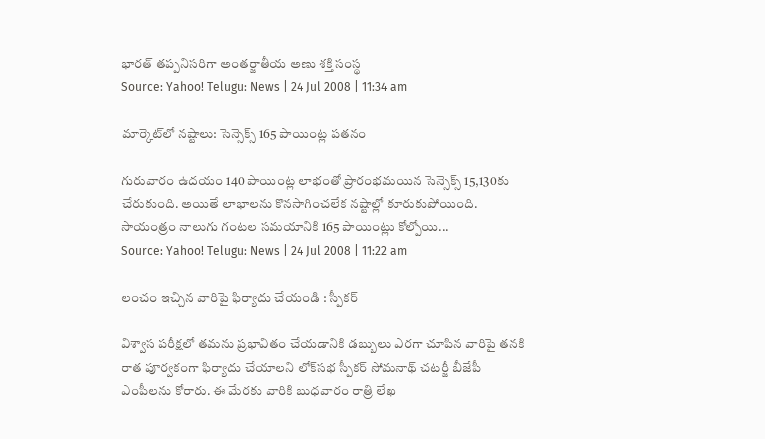భారత్‌ తప్పనిసరిగా అంతర్జాతీయ అణు శక్తి సంస్థ
Source: Yahoo! Telugu: News | 24 Jul 2008 | 11:34 am

మార్కెట్‌లో నష్టాలు: సెన్సెక్స్ 165 పాయింట్ల పతనం

గురువారం ఉదయం 140 పాయింట్ల లాభంతో ప్రారంభమయిన సెన్సెక్స్ 15,130కు చేరుకుంది. అయితే లాభాలను కొనసాగించలేక నష్టాల్లో కూరుకుపోయింది. సాయంత్రం నాలుగు గంటల సమయానికి 165 పాయింట్లు కోల్పోయి...
Source: Yahoo! Telugu: News | 24 Jul 2008 | 11:22 am

లంచం ఇచ్చిన వారిపై ఫిర్యాదు చేయండి : స్పీకర్

విశ్వాస పరీక్షలో తమను ప్రభావితం చేయడానికి డబ్బులు ఎరగా చూపిన వారిపై తనకి రాత పూర్వకంగా ఫిర్యాదు చేయాలని లోక్‌సభ స్పీకర్ సోమనాథ్ చటర్జీ బీజేపీ ఎంపీలను కోరారు. ఈ మేరకు వారికి బుధవారం రాత్రి లేఖ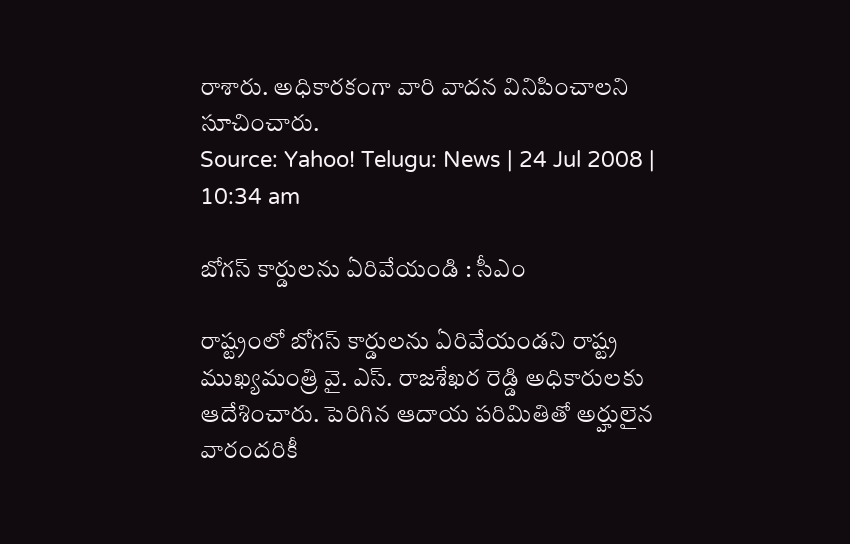రాశారు. అధికారకంగా వారి వాదన వినిపించాలని సూచించారు.
Source: Yahoo! Telugu: News | 24 Jul 2008 | 10:34 am

బోగస్ కార్డులను ఏరివేయండి : సీఎం

రాష్ట్రంలో బోగస్ కార్డులను ఏరివేయండని రాష్ట్ర ముఖ్యమంత్రి వై. ఎస్. రాజశేఖర రెడ్డి అధికారులకు ఆదేశించారు. పెరిగిన ఆదాయ పరిమితితో అర్హులైన వారందరికీ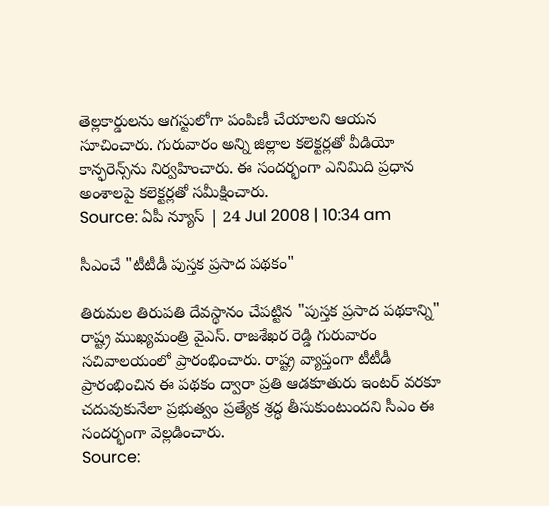తెల్లకార్డులను ఆగస్టులోగా పంపిణీ చేయాలని ఆయన సూచించారు. గురువారం అన్ని జిల్లాల కలెక్టర్లతో వీడియో కాన్ఫరెన్స్‌ను నిర్వహించారు. ఈ సందర్భంగా ఎనిమిది ప్రధాన అంశాలపై కలెక్టర్లతో సమీక్షించారు.
Source: ఏపీ న్యూస్ | 24 Jul 2008 | 10:34 am

సీఎంచే "టీటీడీ పుస్తక ప్రసాద పథకం"

తిరుమల తిరుపతి దేవస్థానం చేపట్టిన "పుస్తక ప్రసాద పథకాన్ని" రాష్ట్ర ముఖ్యమంత్రి వైఎస్. రాజశేఖర రెడ్డి గురువారం సచివాలయంలో ప్రారంభించారు. రాష్ట్ర వ్యాప్తంగా టీటీడీ ప్రారంభించిన ఈ పథకం ద్వారా ప్రతి ఆడకూతురు ఇంటర్ వరకూ చదువుకునేలా ప్రభుత్వం ప్రత్యేక శ్రద్ధ తీసుకుంటుందని సీఎం ఈ సందర్భంగా వెల్లడించారు.
Source: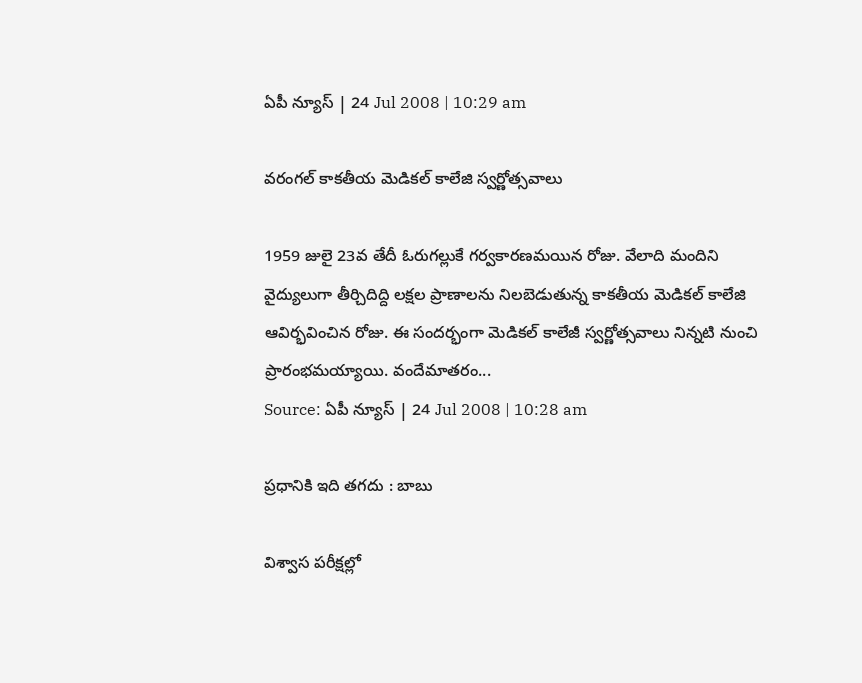ఏపీ న్యూస్ | 24 Jul 2008 | 10:29 am

వరంగల్ కాకతీయ మెడికల్ కాలేజి స్వర్ణోత్సవాలు

1959 జులై 23వ తేదీ ఓరుగల్లుకే గర్వకారణమయిన రోజు. వేలాది మందిని వైద్యులుగా తీర్చిదిద్ది లక్షల ప్రాణాలను నిలబెడుతున్న కాకతీయ మెడికల్ కాలేజి ఆవిర్భవించిన రోజు. ఈ సందర్భంగా మెడికల్ కాలేజీ స్వర్ణోత్సవాలు నిన్నటి నుంచి ప్రారంభమయ్యాయి. వందేమాతరం...
Source: ఏపీ న్యూస్ | 24 Jul 2008 | 10:28 am

ప్రధానికి ఇది తగదు : బాబు

విశ్వాస పరీక్షల్లో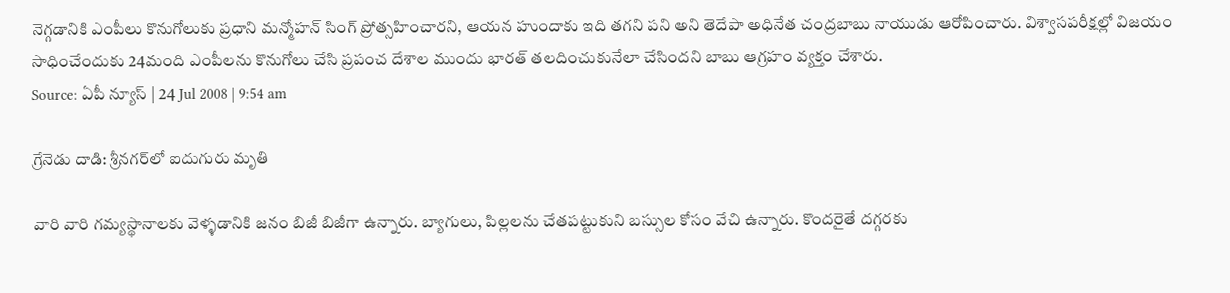నెగ్గడానికి ఎంపీలు కొనుగోలుకు ప్రధాని మన్మోహన్ సింగ్‌ ప్రోత్సహించారని, ఆయన హుందాకు ఇది తగని పని అని తెదేపా అధినేత చంద్రబాబు నాయుడు ఆరోపించారు. విశ్వాసపరీక్షల్లో విజయం సాధించేందుకు 24మంది ఎంపీలను కొనుగోలు చేసి ప్రపంచ దేశాల ముందు భారత్ తలదించుకునేలా చేసిందని బాబు ఆగ్రహం వ్యక్తం చేశారు.
Source: ఏపీ న్యూస్ | 24 Jul 2008 | 9:54 am

గ్రేనెడు దాడి: శ్రీనగర్‌లో ఐదుగురు మృతి

వారి వారి గమ్యస్థానాలకు వెళ్ళడానికి జనం బిజీ బిజీగా ఉన్నారు. బ్యాగులు, పిల్లలను చేతపట్టుకుని బస్సుల కోసం వేచి ఉన్నారు. కొందరైతే దగ్గరకు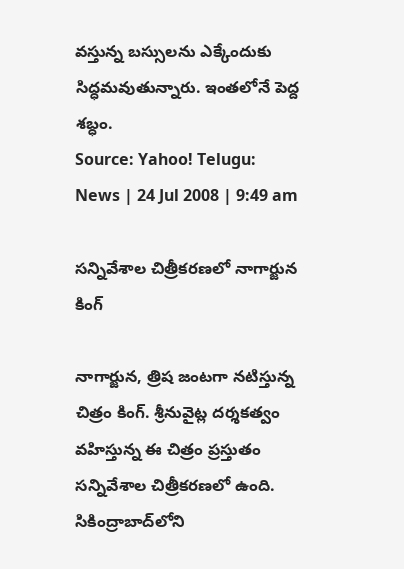వస్తున్న బస్సులను ఎక్కేందుకు సిద్ధమవుతున్నారు. ఇంతలోనే పెద్ద శబ్ధం.
Source: Yahoo! Telugu: News | 24 Jul 2008 | 9:49 am

సన్నివేశాల చిత్రీకరణలో నాగార్జున కింగ్

నాగార్జున, త్రిష జంటగా నటిస్తున్న చిత్రం కింగ్. శ్రీనువైట్ల దర్శకత్వం వహిస్తున్న ఈ చిత్రం ప్రస్తుతం సన్నివేశాల చిత్రీకరణలో ఉంది. సికింద్రాబాద్‌లోని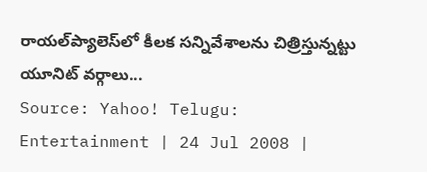రాయల్‌ప్యాలెస్‌లో కీలక సన్నివేశాలను చిత్రిస్తున్నట్టు యూనిట్ వర్గాలు...
Source: Yahoo! Telugu: Entertainment | 24 Jul 2008 |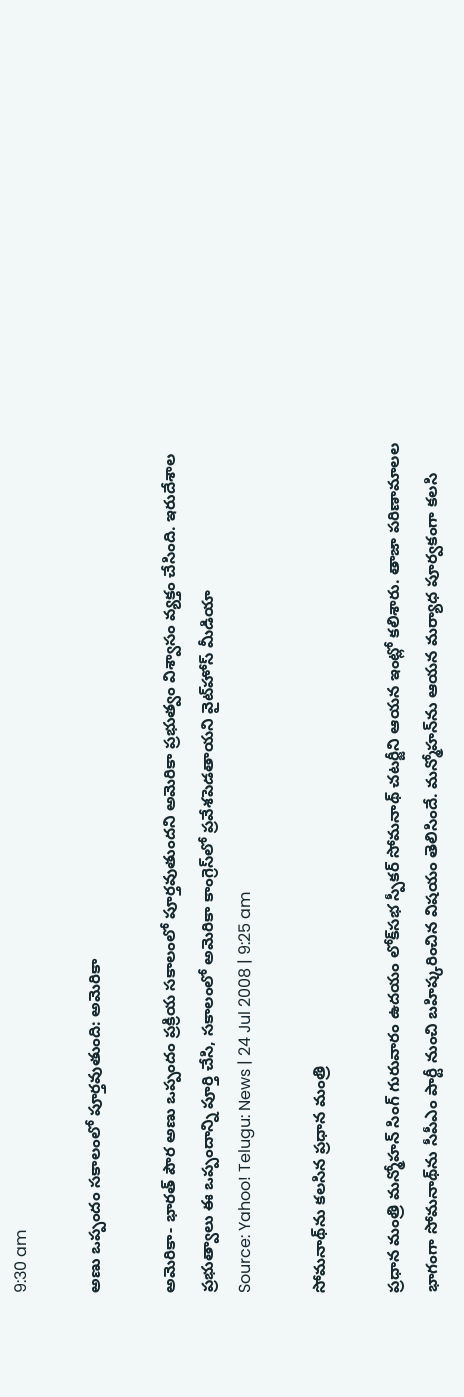9:30 am

అణు ఒప్పందం సకాలంలో పూర్తవుతుంది: అమెరికా

అమెరికా- భారత్ పౌర అణు ఒప్పందం ప్రక్రియ సకాలంలో పూర్తవుతుందని అమెరికా ప్రభుత్వం విశ్వాసం వ్యక్తం చేసింది. ఇరుదేశాల ప్రభుత్వాలు ఈ ఒప్పందాన్ని పూర్తి చేసి, సకాలంలో అమెరికా కాంగ్రెస్‌లో ప్రవేశపెడతాయని వైట్‌హోస్ మీడియా
Source: Yahoo! Telugu: News | 24 Jul 2008 | 9:25 am

సోమనాథ్‌ను కలసిన ప్రధాన మంత్రి

ప్రధాన మంత్రి మన్మోహన్ సింగ్ గురువారం ఉదయం లోక్‌సభ స్పీకర్ సోమనాథ్ చటర్జీని ఆయన ఇంట్లో కలిశారు. తాజా పరిణామాలల భాగంగా సోమనాథ్‌ను సీపీఎం పార్టీ నుంచి బహిష్కరించిన విషయం తెలిసిందే. మన్మోహన్‌ను ఆయన మర్యాధ పూర్వకంగా కలసి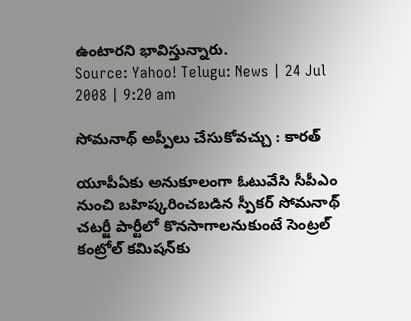ఉంటారని భావిస్తున్నారు.
Source: Yahoo! Telugu: News | 24 Jul 2008 | 9:20 am

సోమనాథ్ అప్పీలు చేసుకోవచ్చు : కారత్

యూపీఏకు అనుకూలంగా ఓటువేసి సీపీఎం నుంచి బహిష్కరించబడిన స్పీకర్ సోమనాథ్ చటర్జీ పార్టీలో కొనసాగాలనుకుంటే సెంట్రల్ కంట్రోల్ కమిషన్‌కు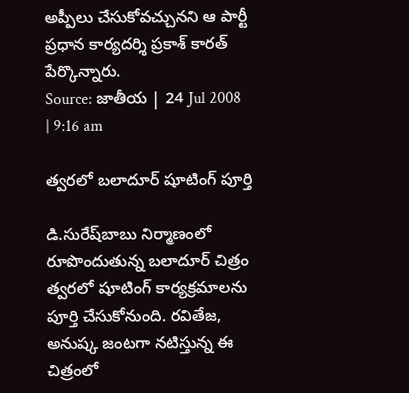అప్పీలు చేసుకోవచ్చునని ఆ పార్టీ ప్రధాన కార్యదర్శి ప్రకాశ్ కారత్ పేర్కొన్నారు.
Source: జాతీయ | 24 Jul 2008 | 9:16 am

త్వరలో బలాదూర్ షూటింగ్ పూర్తి

డి.సురేష్‌బాబు నిర్మాణంలో రూపొందుతున్న బలాదూర్ చిత్రం త్వరలో షూటింగ్ కార్యక్రమాలను పూర్తి చేసుకోనుంది. రవితేజ, అనుష్క జంటగా నటిస్తున్న ఈ చిత్రంలో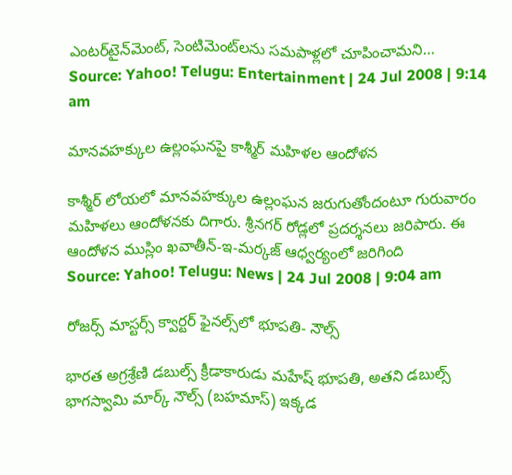ఎంటర్‌టైన్‌మెంట్, సెంటిమెంట్‌లను సమపాళ్లలో చూపించామని...
Source: Yahoo! Telugu: Entertainment | 24 Jul 2008 | 9:14 am

మానవహక్కుల ఉల్లంఘనపై కాశ్మీర్ మహిళల ఆందోళన

కాశ్మీర్ లోయలో మానవహక్కుల ఉల్లంఘన జరుగుతోందంటూ గురువారం మహిళలు ఆందోళనకు దిగారు. శ్రీనగర్ రోడ్లలో ప్రదర్శనలు జరిపారు. ఈ ఆందోళన ముస్లిం ఖవాతీన్-ఇ-మర్కజ్ ఆధ్వర్యంలో జరిగింది
Source: Yahoo! Telugu: News | 24 Jul 2008 | 9:04 am

రోజర్స్ మాస్టర్స్ క్వార్టర్ ఫైనల్స్‌లో భూపతి- నౌల్స్

భారత అగ్రశ్రేణి డబుల్స్ క్రీడాకారుడు మహేష్ భూపతి, అతని డబుల్స్ భాగస్వామి మార్క్ నౌల్స్ (బహమాస్) ఇక్కడ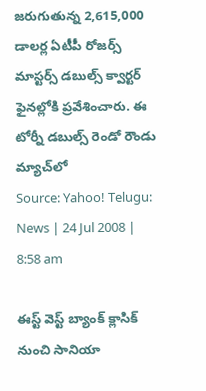జరుగుతున్న 2,615,000 డాలర్ల ఏటీపీ రోజర్స్ మాస్టర్స్ డబుల్స్ క్వార్టర్ ఫైనల్లోకి ప్రవేశించారు. ఈ టోర్నీ డబుల్స్ రెండో రౌండు మ్యాచ్‌లో
Source: Yahoo! Telugu: News | 24 Jul 2008 | 8:58 am

ఈస్ట్ వెస్ట్ బ్యాంక్ క్లాసిక్ నుంచి సానియా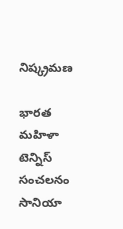నిష్క్రమణ

భారత మహిళా టెన్నిస్ సంచలనం సానియా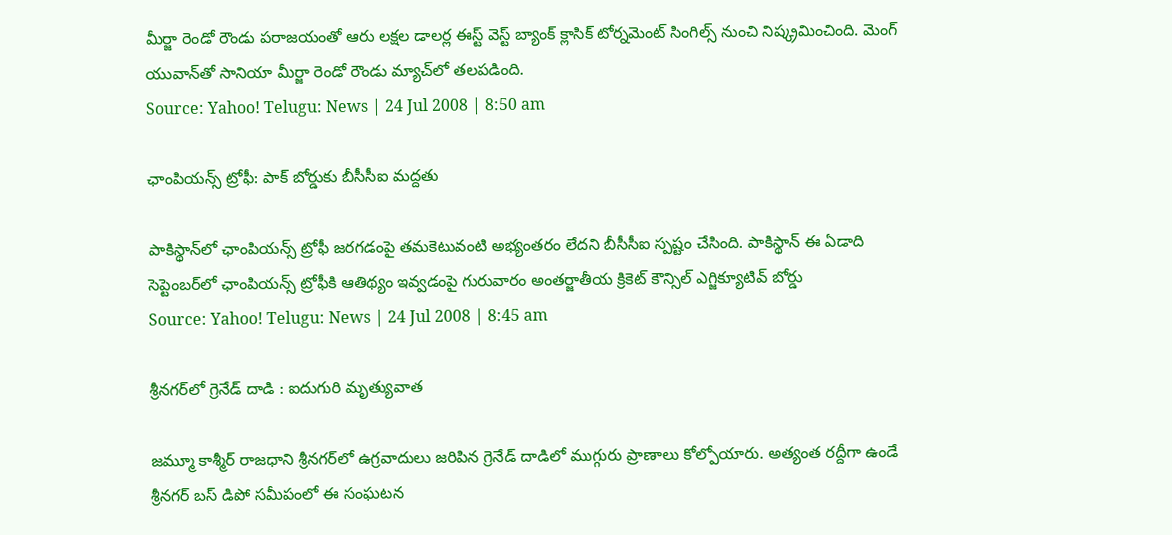మీర్జా రెండో రౌండు పరాజయంతో ఆరు లక్షల డాలర్ల ఈస్ట్ వెస్ట్ బ్యాంక్ క్లాసిక్ టోర్నమెంట్ సింగిల్స్ నుంచి నిష్క్రమించింది. మెంగ్ యువాన్‌తో సానియా మీర్జా రెండో రౌండు మ్యాచ్‌లో తలపడింది.
Source: Yahoo! Telugu: News | 24 Jul 2008 | 8:50 am

ఛాంపియన్స్ ట్రోఫీ: పాక్ బోర్డుకు బీసీసీఐ మద్దతు

పాకిస్థాన్‌లో ఛాంపియన్స్ ట్రోఫీ జరగడంపై తమకెటువంటి అభ్యంతరం లేదని బీసీసీఐ స్పష్టం చేసింది. పాకిస్థాన్ ఈ ఏడాది సెప్టెంబర్‌లో ఛాంపియన్స్ ట్రోఫీకి ఆతిథ్యం ఇవ్వడంపై గురువారం అంతర్జాతీయ క్రికెట్ కౌన్సిల్ ఎగ్జిక్యూటివ్ బోర్డు
Source: Yahoo! Telugu: News | 24 Jul 2008 | 8:45 am

శ్రీనగర్‌లో గ్రెనేడ్ దాడి : ఐదుగురి మృత్యువాత

జమ్మూ కాశ్మీర్ రాజధాని శ్రీనగర్‌లో ఉగ్రవాదులు జరిపిన గ్రెనేడ్ దాడిలో ముగ్గురు ప్రాణాలు కోల్పోయారు. అత్యంత రద్దీగా ఉండే శ్రీనగర్ బస్ డిపో సమీపంలో ఈ సంఘటన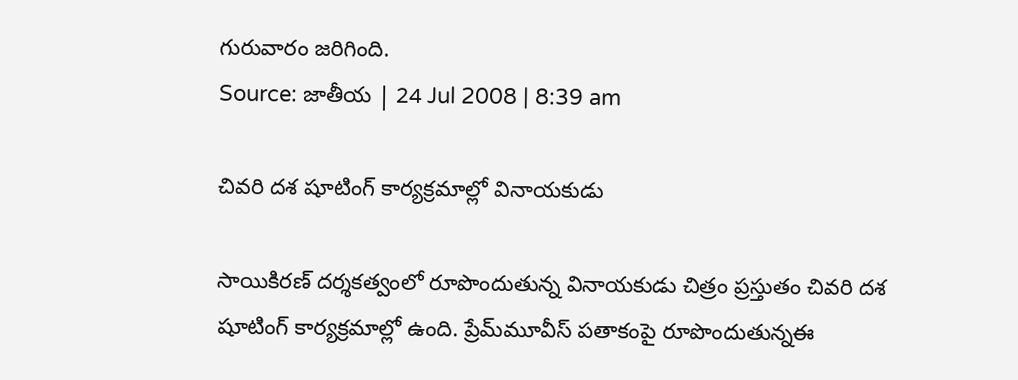గురువారం జరిగింది.
Source: జాతీయ | 24 Jul 2008 | 8:39 am

చివరి దశ షూటింగ్ కార్యక్రమాల్లో వినాయకుడు

సాయికిరణ్ దర్శకత్వంలో రూపొందుతున్న వినాయకుడు చిత్రం ప్రస్తుతం చివరి దశ షూటింగ్ కార్యక్రమాల్లో ఉంది. ప్రేమ్‌మూవీస్ పతాకంపై రూపొందుతున్నఈ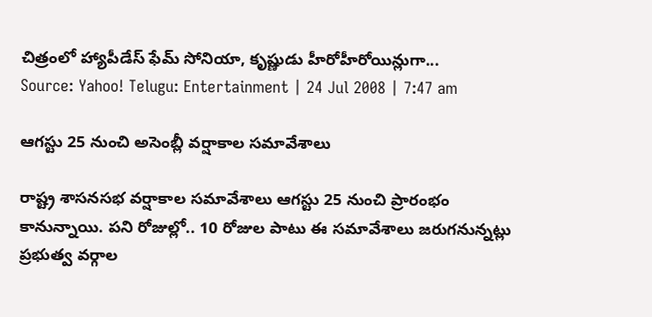చిత్రంలో హ్యాపీడేస్‌ ఫేమ్ సోనియా, కృష్ణుడు హీరోహీరోయిన్లుగా...
Source: Yahoo! Telugu: Entertainment | 24 Jul 2008 | 7:47 am

ఆగస్టు 25 నుంచి అసెంబ్లీ వర్షాకాల సమావేశాలు

రాష్ట్ర శాసనసభ వర్షాకాల సమావేశాలు ఆగస్టు 25 నుంచి ప్రారంభం కానున్నాయి. పని రోజుల్లో.. 10 రోజుల పాటు ఈ సమావేశాలు జరుగనున్నట్లు ప్రభుత్వ వర్గాల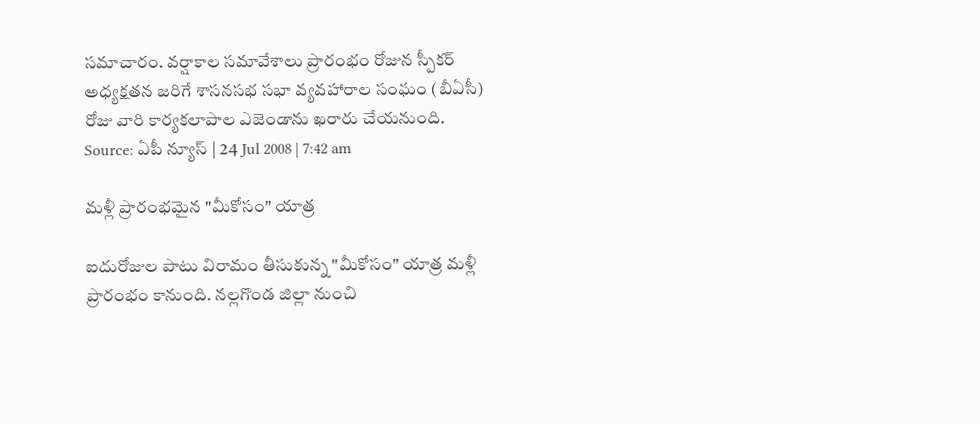సమాచారం. వర్షాకాల సమావేశాలు ప్రారంభం రోజున స్పీకర్ అధ్యక్షతన జరిగే శాసనసభ సభా వ్యవహారాల సంఘం (బీఏసీ) రోజు వారి కార్యకలాపాల ఎజెండాను ఖరారు చేయనుంది.
Source: ఏపీ న్యూస్ | 24 Jul 2008 | 7:42 am

మళ్లీ ప్రారంభమైన "మీకోసం" యాత్ర

ఐదురోజుల పాటు విరామం తీసుకున్న "మీకోసం" యాత్ర మళ్లీ ప్రారంభం కానుంది. నల్లగొండ జిల్లా నుంచి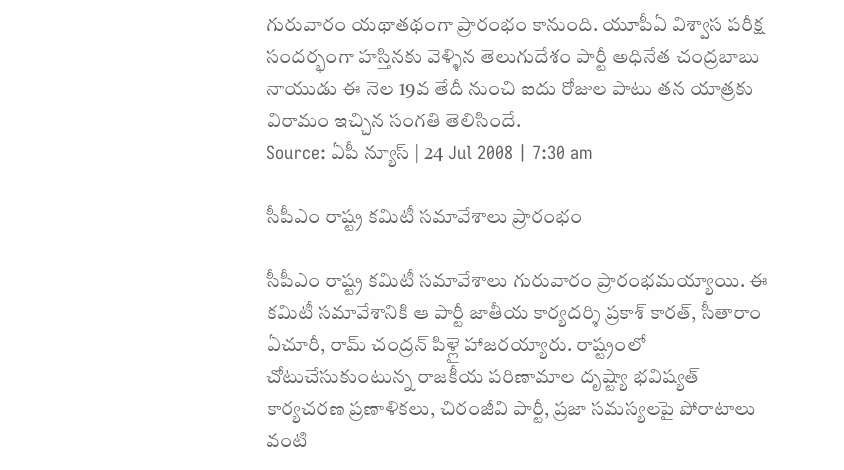గురువారం యథాతథంగా ప్రారంభం కానుంది. యూపీఏ విశ్వాస పరీక్ష సందర్భంగా హస్తినకు వెళ్ళిన తెలుగుదేశం పార్టీ అధినేత చంద్రబాబు నాయుడు ఈ నెల 19వ తేదీ నుంచి ఐదు రోజుల పాటు తన యాత్రకు విరామం ఇచ్చిన సంగతి తెలిసిందే.
Source: ఏపీ న్యూస్ | 24 Jul 2008 | 7:30 am

సీపీఎం రాష్ట్ర కమిటీ సమావేశాలు ప్రారంభం

సీపీఎం రాష్ట్ర కమిటీ సమావేశాలు గురువారం ప్రారంభమయ్యాయి. ఈ కమిటీ సమావేశానికి ఆ పార్టీ జాతీయ కార్యదర్శి ప్రకాశ్ కారత్, సీతారాం ఏచూరీ, రామ్ చంద్రన్ పిళ్లై హాజరయ్యారు. రాష్ట్రంలో చోటుచేసుకుంటున్న రాజకీయ పరిణామాల దృష్ట్యా భవిష్యత్ కార్యచరణ ప్రణాళికలు, చిరంజీవి పార్టీ, ప్రజా సమస్యలపై పోరాటాలు వంటి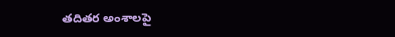తదితర అంశాలపై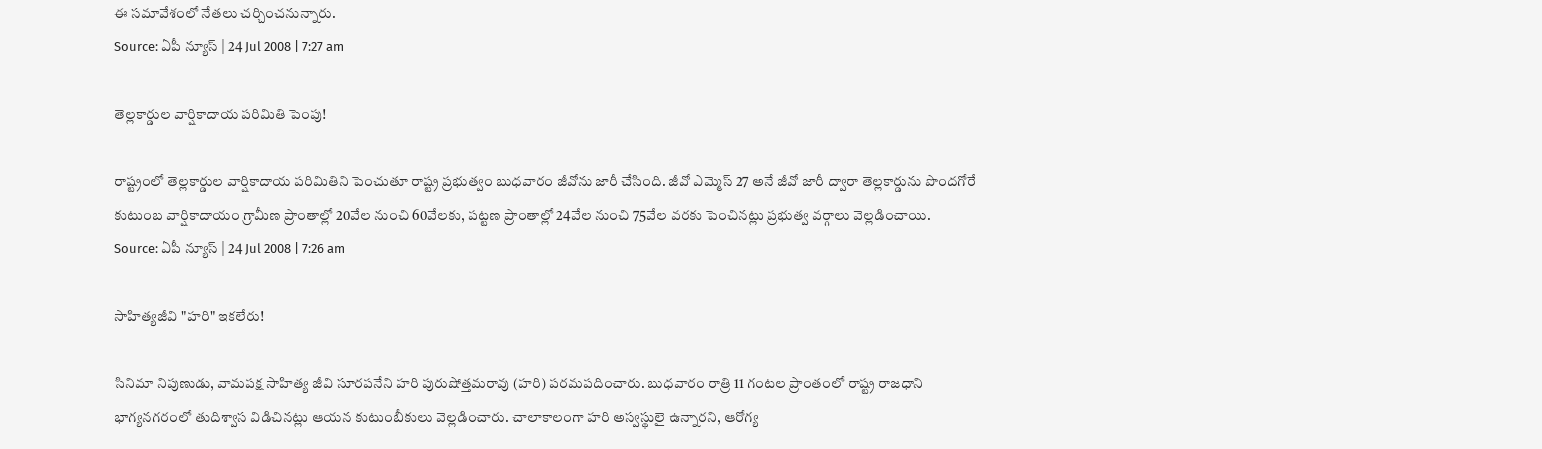ఈ సమావేశంలో నేతలు చర్చించనున్నారు.
Source: ఏపీ న్యూస్ | 24 Jul 2008 | 7:27 am

తెల్లకార్డుల వార్షికాదాయ పరిమితి పెంపు!

రాష్ట్రంలో తెల్లకార్డుల వార్షికాదాయ పరిమితిని పెంచుతూ రాష్ట్ర ప్రభుత్వం బుధవారం జీవోను జారీ చేసింది. జీవో ఎమ్మెస్ 27 అనే జీవో జారీ ద్వారా తెల్లకార్డును పొందగోరే కుటుంబ వార్షికాదాయం గ్రామీణ ప్రాంతాల్లో 20వేల నుంచి 60వేలకు, పట్టణ ప్రాంతాల్లో 24వేల నుంచి 75వేల వరకు పెంచినట్లు ప్రభుత్వ వర్గాలు వెల్లడించాయి.
Source: ఏపీ న్యూస్ | 24 Jul 2008 | 7:26 am

సాహిత్యజీవి "హరి" ఇకలేరు!

సినిమా నిపుణుడు, వామపక్ష సాహిత్య జీవి సూరపనేని హరి పురుషోత్తమరావు (హరి) పరమపదించారు. బుధవారం రాత్రి 11 గంటల ప్రాంతంలో రాష్ట్ర రాజధాని భాగ్యనగరంలో తుదిశ్వాస విడిచినట్లు ఆయన కుటుంబీకులు వెల్లడించారు. చాలాకాలంగా హరి అస్వస్థులై ఉన్నారని, ఆరోగ్య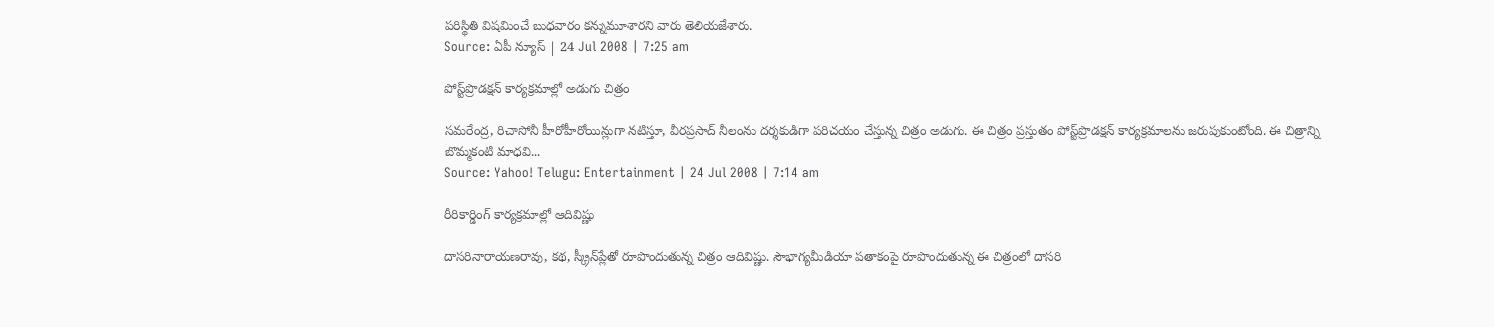పరిస్థితి విషమించే బుధవారం కన్నుమూశారని వారు తెలియజేశారు.
Source: ఏపీ న్యూస్ | 24 Jul 2008 | 7:25 am

పోస్ట్‌ప్రొడక్షన్ కార్యక్రమాల్లో అడుగు చిత్రం

సమరేంద్ర, రిచాసోనీ హీరోహీరోయిన్లుగా నటిస్తూ, వీరప్రసాద్ నీలంను దర్శకుడిగా పరిచయం చేస్తున్న చిత్రం అడుగు. ఈ చిత్రం ప్రస్తుతం పోస్ట్‌ప్రొడక్షన్ కార్యక్రమాలను జరుపుకుంటోంది. ఈ చిత్రాన్ని బొమ్మకంటి మాధవి...
Source: Yahoo! Telugu: Entertainment | 24 Jul 2008 | 7:14 am

రీరికార్డింగ్‌ కార్యక్రమాల్లో ఆదివిష్ణు

దాసరినారాయణరావు, కథ, స్క్రీన్‌ప్లేతో రూపొందుతున్న చిత్రం ఆదివిష్ణు. సౌభాగ్యమీడియా పతాకంపై రూపొందుతున్న ఈ చిత్రంలో దాసరి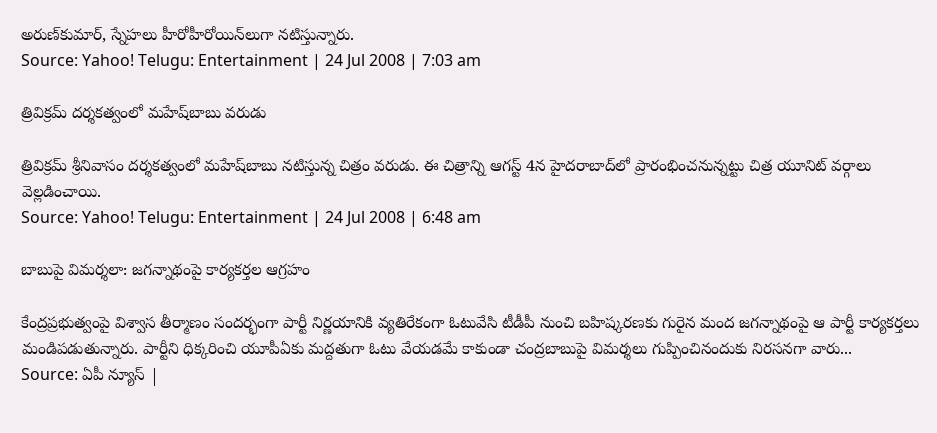అరుణ్‌కుమార్, స్నేహలు హీరోహీరోయిన్‌లుగా నటిస్తున్నారు.
Source: Yahoo! Telugu: Entertainment | 24 Jul 2008 | 7:03 am

త్రివిక్రమ్ దర్శకత్వంలో మహేష్‌బాబు వరుడు

త్రివిక్రమ్ శ్రీనివాసం దర్శకత్వంలో మహేష్‌బాబు నటిస్తున్న చిత్రం వరుడు. ఈ చిత్రాన్ని ఆగస్ట్ 4న హైదరాబాద్‌లో ప్రారంభించనున్నట్టు చిత్ర యూనిట్ వర్గాలు వెల్లడించాయి.
Source: Yahoo! Telugu: Entertainment | 24 Jul 2008 | 6:48 am

బాబుపై విమర్శలా: జగన్నాథంపై కార్యకర్తల ఆగ్రహం

కేంద్రప్రభుత్వంపై విశ్వాస తీర్మాణం సందర్భంగా పార్టీ నిర్ణయానికి వ్యతిరేకంగా ఓటువేసి టీడీపీ నుంచి బహిష్కరణకు గురైన మంద జగన్నాథంపై ఆ పార్టీ కార్యకర్తలు మండిపడుతున్నారు. పార్టీని ధిక్కరించి యూపీఏకు మద్దతుగా ఓటు వేయడమే కాకుండా చంద్రబాబుపై విమర్శలు గుప్పించినందుకు నిరసనగా వారు...
Source: ఏపీ న్యూస్ |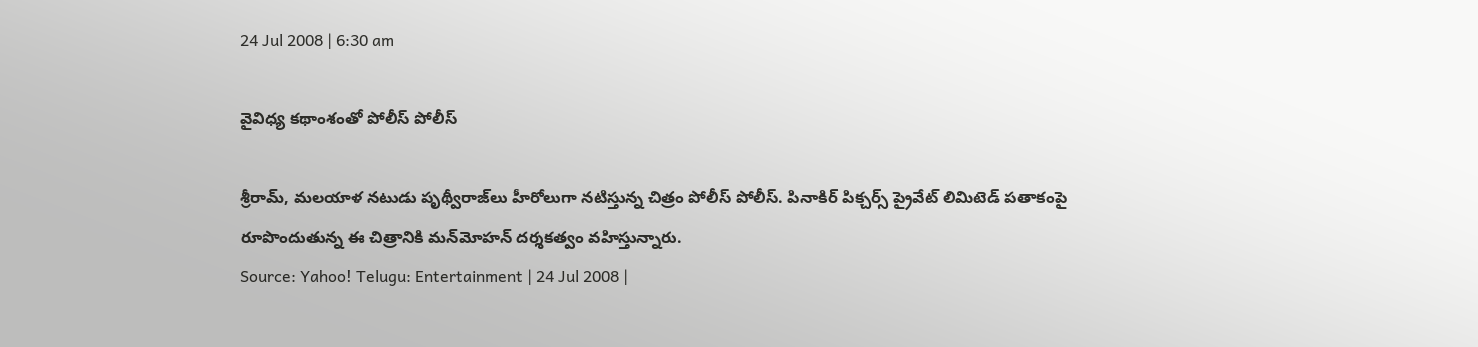24 Jul 2008 | 6:30 am

వైవిధ్య కథాంశంతో పోలీస్ పోలీస్

శ్రీరామ్, మలయాళ నటుడు పృథ్వీరాజ్‌లు హీరోలుగా నటిస్తున్న చిత్రం పోలీస్ పోలీస్. పినాకిర్ పిక్చర్స్ ప్రైవేట్ లిమిటెడ్ పతాకంపై రూపొందుతున్న ఈ చిత్రానికి మన్‌మోహన్ దర్శకత్వం వహిస్తున్నారు.
Source: Yahoo! Telugu: Entertainment | 24 Jul 2008 |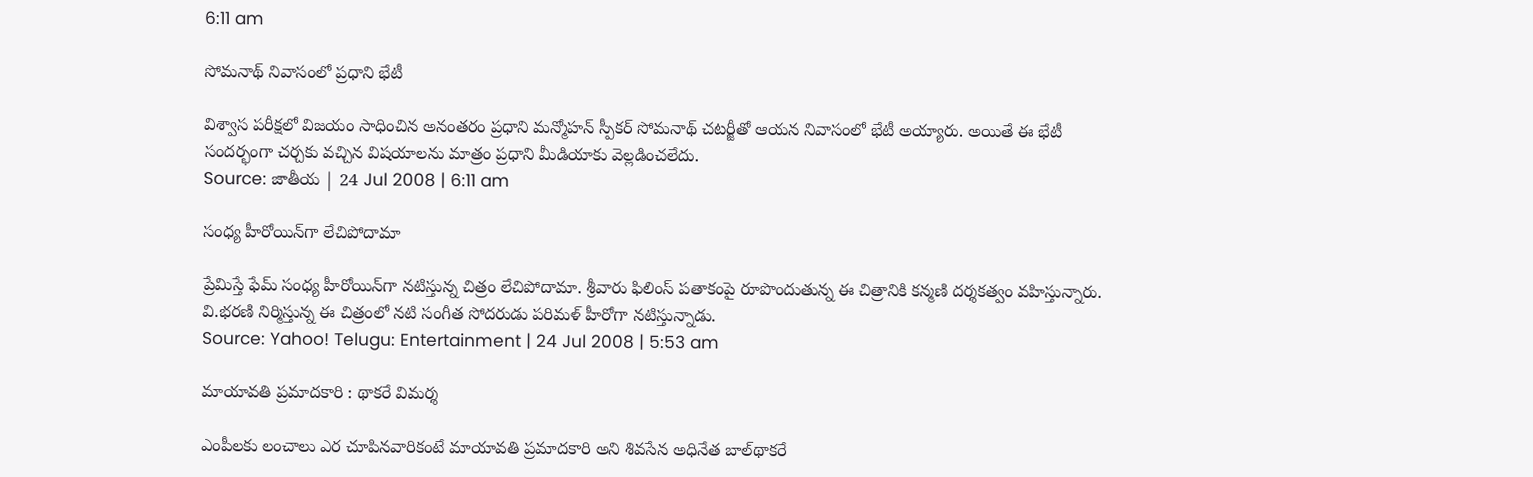6:11 am

సోమనాథ్ నివాసంలో ప్రధాని భేటీ

విశ్వాస పరీక్షలో విజయం సాధించిన అనంతరం ప్రధాని మన్మోహన్ స్పీకర్ సోమనాథ్ చటర్జీతో ఆయన నివాసంలో భేటీ అయ్యారు. అయితే ఈ భేటీ సందర్భంగా చర్చకు వచ్చిన విషయాలను మాత్రం ప్రధాని మీడియాకు వెల్లడించలేదు.
Source: జాతీయ | 24 Jul 2008 | 6:11 am

సంధ్య హీరోయిన్‌గా లేచిపోదామా

ప్రేమిస్తే ఫేమ్ సంధ్య హీరోయిన్‌గా నటిస్తున్న చిత్రం లేచిపోదామా. శ్రీవారు ఫిలింస్ పతాకంపై రూపొందుతున్న ఈ చిత్రానికి కన్మణి దర్శకత్వం వహిస్తున్నారు. వి.భరణి నిర్మిస్తున్న ఈ చిత్రంలో నటి సంగీత సోదరుడు పరిమళ్ హీరోగా నటిస్తున్నాడు.
Source: Yahoo! Telugu: Entertainment | 24 Jul 2008 | 5:53 am

మాయావతి ప్రమాదకారి : థాకరే విమర్శ

ఎంపీలకు లంచాలు ఎర చూపినవారికంటే మాయావతి ప్రమాదకారి అని శివసేన అధినేత బాల్‌థాకరే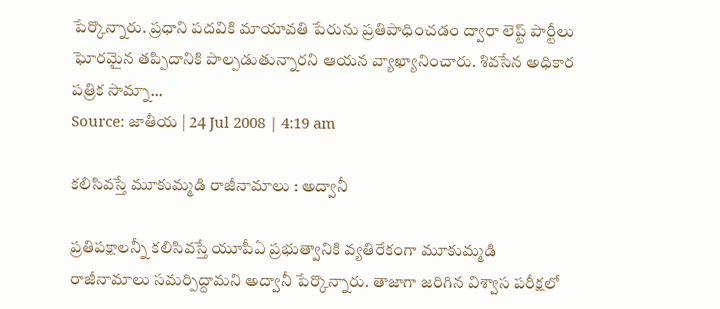పేర్కొన్నారు. ప్రధాని పదవికి మాయావతి పేరును ప్రతిపాధించడం ద్వారా లెప్ట్ పార్టీలు ఘోరమైన తప్పిదానికి పాల్పడుతున్నారని ఆయన వ్యాఖ్యానించారు. శివసేన అధికార పత్రిక సామ్నా...
Source: జాతీయ | 24 Jul 2008 | 4:19 am

కలిసివస్తే మూకుమ్మడి రాజీనామాలు : అద్వానీ

ప్రతిపక్షాలన్నీ కలిసివస్తే యూపీఏ ప్రభుత్వానికి వ్యతిరేకంగా మూకుమ్మడి రాజీనామాలు సమర్పిద్దామని అద్వానీ పేర్కొన్నారు. తాజాగా జరిగిన విశ్వాస పరీక్షలో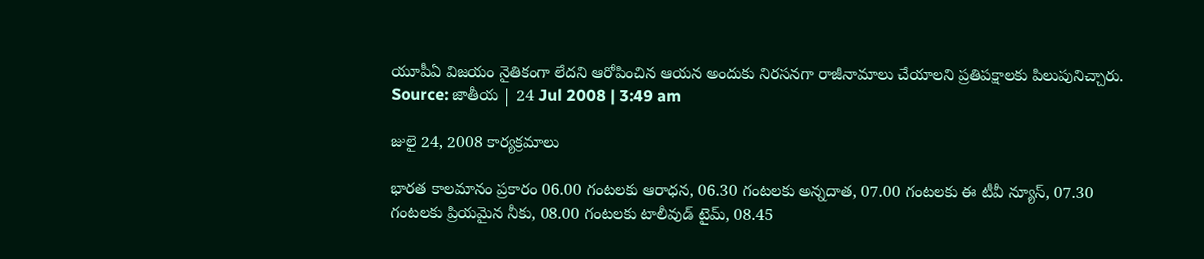యూపీఏ విజయం నైతికంగా లేదని ఆరోపించిన ఆయన అందుకు నిరసనగా రాజీనామాలు చేయాలని ప్రతిపక్షాలకు పిలుపునిచ్చారు.
Source: జాతీయ | 24 Jul 2008 | 3:49 am

జులై 24, 2008 కార్యక్రమాలు

భారత కాలమానం ప్రకారం 06.00 గంటలకు ఆరాధన, 06.30 గంటలకు అన్నదాత, 07.00 గంటలకు ఈ టీవీ న్యూస్, 07.30 గంటలకు ప్రియమైన నీకు, 08.00 గంటలకు టాలీవుడ్ టైమ్, 08.45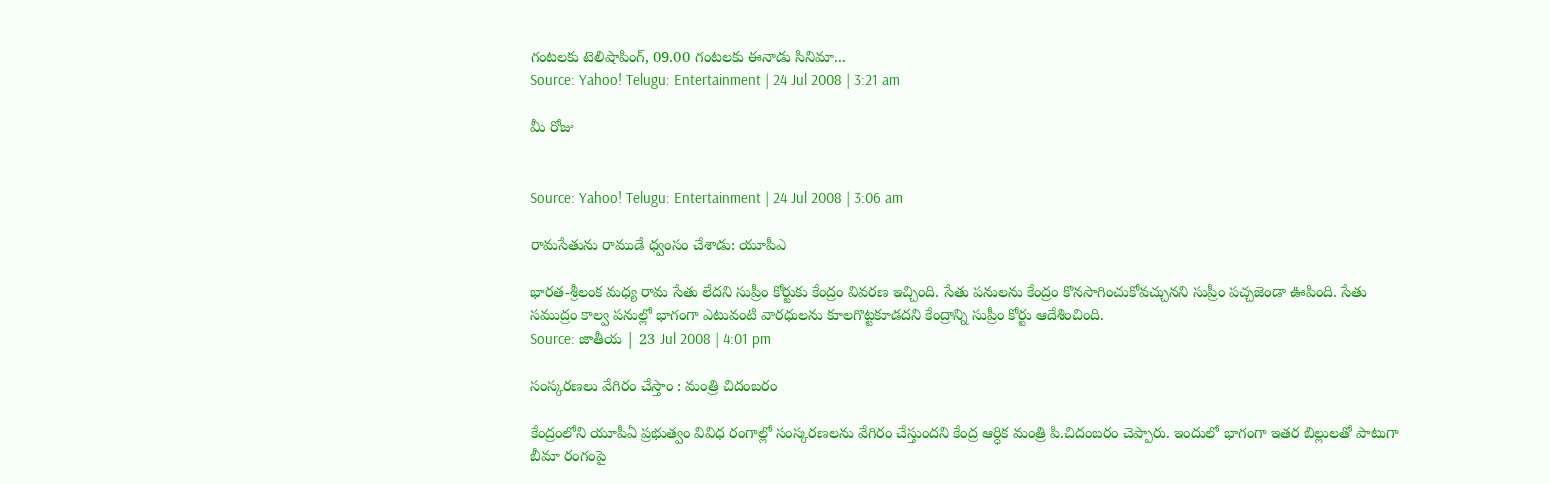గంటలకు టెలిషాపింగ్, 09.00 గంటలకు ఈనాడు సినిమా...
Source: Yahoo! Telugu: Entertainment | 24 Jul 2008 | 3:21 am

మీ రోజు


Source: Yahoo! Telugu: Entertainment | 24 Jul 2008 | 3:06 am

రామసేతును రాముడే ధ్వంసం చేశాడు: యూపీఎ

భారత-శ్రీలంక మధ్య రామ సేతు లేదని సుప్రీం కోర్టుకు కేంద్రం వివరణ ఇచ్చింది. సేతు పనులను కేంద్రం కొనసాగించుకోవచ్చునని సుప్రీం పచ్చజెండా ఊపింది. సేతు సముద్రం కాల్వ పనుల్లో భాగంగా ఎటువంటి వారధులను కూలగొట్టకూడదని కేంద్రాన్ని సుప్రీం కోర్టు ఆదేశించింది.
Source: జాతీయ | 23 Jul 2008 | 4:01 pm

సంస్కరణలు వేగిరం చేస్తాం : మంత్రి చిదంబరం

కేంద్రంలోని యూపీఏ ప్రభుత్వం వివిధ రంగాల్లో సంస్కరణలను వేగిరం చేస్తుందని కేంద్ర ఆర్ధిక మంత్రి పి.చిదంబరం చెప్పారు. ఇందులో భాగంగా ఇతర బిల్లులతో పాటుగా బీమా రంగంపై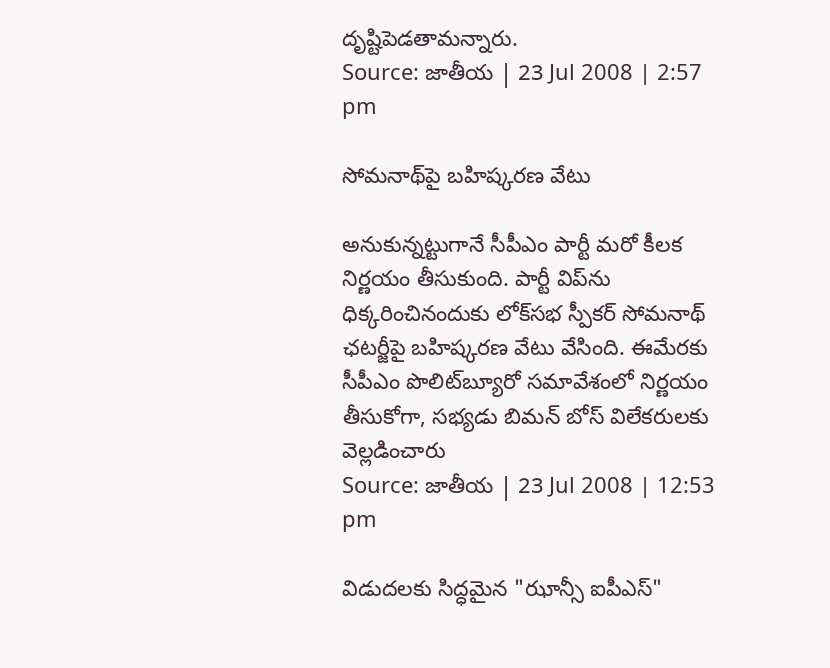దృష్టిపెడతామన్నారు.
Source: జాతీయ | 23 Jul 2008 | 2:57 pm

సోమనాథ్‌పై బహిష్కరణ వేటు

అనుకున్నట్టుగానే సీపీఎం పార్టీ మరో కీలక నిర్ణయం తీసుకుంది. పార్టీ విప్‌ను ధిక్కరించినందుకు లోక్‌సభ స్పీకర్ సోమనాథ్ ఛటర్జీపై బహిష్కరణ వేటు వేసింది. ఈమేరకు సీపీఎం పొలిట్‌బ్యూరో సమావేశంలో నిర్ణయం తీసుకోగా, సభ్యడు బిమన్ బోస్ విలేకరులకు వెల్లడించారు
Source: జాతీయ | 23 Jul 2008 | 12:53 pm

విడుదలకు సిద్ధమైన "ఝాన్సీ ఐపీఎస్"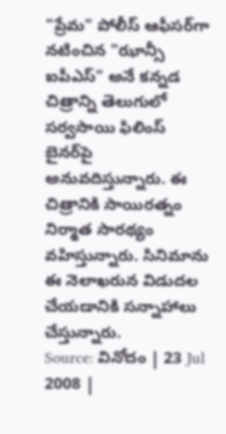"ప్రేమ" పోలీస్ ఆఫీసర్‌గా నటించిన "ఝాన్సీ ఐపీఎస్" అనే కన్నడ చిత్రాన్ని తెలుగులో సర్వసాయి ఫిలింస్ బైనర్‌పై అనువదిస్తున్నారు. ఈ చిత్రానికి సాయిరత్నం నిర్మాత సారథ్యం వహిస్తున్నారు. సినిమాను ఈ నెలాఖరున విడుదల చేయడానికి సన్నాహాలు చేస్తున్నారు.
Source: వినోదం | 23 Jul 2008 |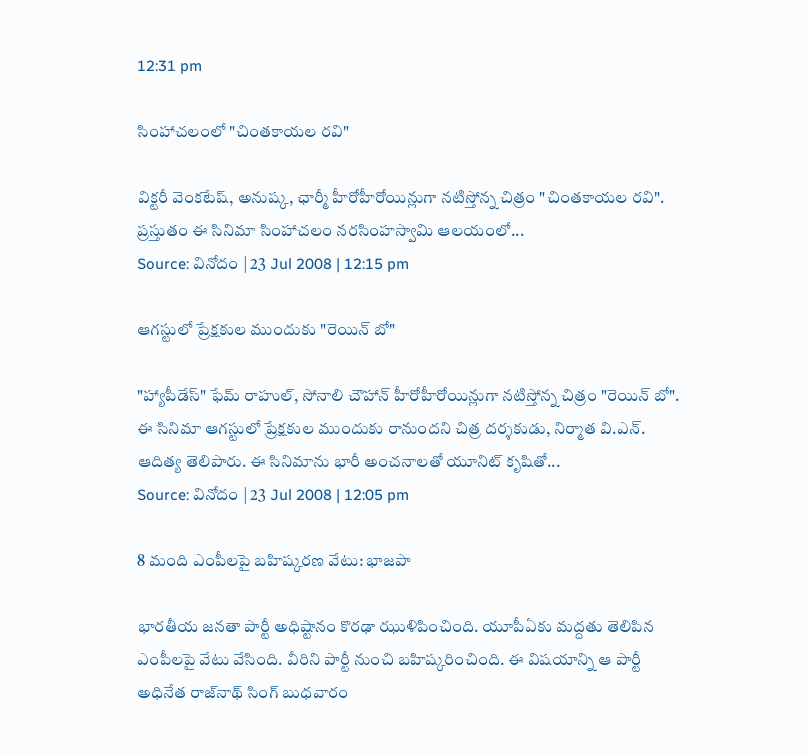12:31 pm

సింహాచలంలో "చింతకాయల రవి"

విక్టరీ వెంకటేష్, అనుష్క, ఛార్మీ హీరోహీరోయిన్లుగా నటిస్తోన్న చిత్రం "చింతకాయల రవి". ప్రస్తుతం ఈ సినిమా సింహాచలం నరసింహస్వామి ఆలయంలో...
Source: వినోదం | 23 Jul 2008 | 12:15 pm

ఆగస్టులో ప్రేక్షకుల ముందుకు "రెయిన్‌ బో"

"హ్యాపీడేస్" ఫేమ్ రాహుల్, సోనాలి చౌహాన్ హీరోహీరోయిన్లుగా నటిస్తోన్న చిత్రం "రెయిన్‌ బో". ఈ సినిమా ఆగస్టులో ప్రేక్షకుల ముందుకు రానుందని చిత్ర దర్శకుడు, నిర్మాత వి.ఎన్. ఆదిత్య తెలిపారు. ఈ సినిమాను భారీ అంచనాలతో యూనిట్ కృషితో...
Source: వినోదం | 23 Jul 2008 | 12:05 pm

8 మంది ఎంపీలపై బహిష్కరణ వేటు: భాజపా

భారతీయ జనతా పార్టీ అధిష్టానం కొరఢా ఝుళిపించింది. యూపీఏకు మద్దతు తెలిపిన ఎంపీలపై వేటు వేసింది. వీరిని పార్టీ నుంచి బహిష్కరించింది. ఈ విషయాన్ని ఆ పార్టీ అధినేత రాజ్‌నాథ్ సింగ్ బుధవారం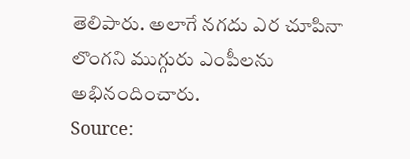తెలిపారు. అలాగే నగదు ఎర చూపినా లొంగని ముగ్గురు ఎంపీలను అభినందించారు.
Source: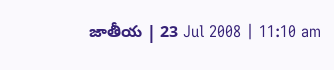జాతీయ | 23 Jul 2008 | 11:10 am